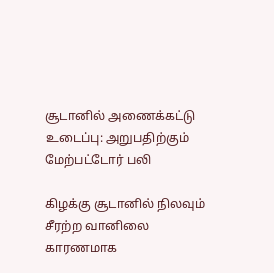சூடானில் அணைக்கட்டு உடைப்பு: அறுபதிற்கும் மேற்பட்டோர் பலி

கிழக்கு சூடானில் நிலவும் சீரற்ற வானிலை காரணமாக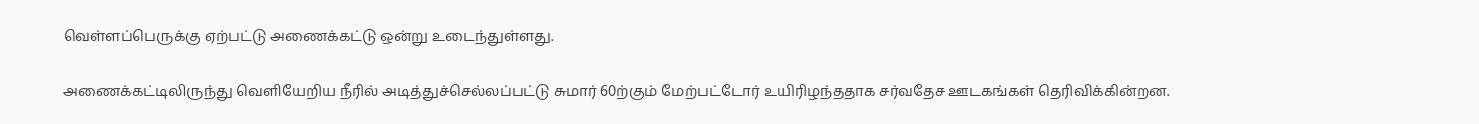வெள்ளப்பெருக்கு ஏற்பட்டு அணைக்கட்டு ஒன்று உடைந்துள்ளது.

அணைக்கட்டிலிருந்து வெளியேறிய நீரில் அடித்துச்செல்லப்பட்டு சுமார் 60ற்கும் மேற்பட்டோர் உயிரிழந்ததாக சர்வதேச ஊடகங்கள் தெரிவிக்கின்றன.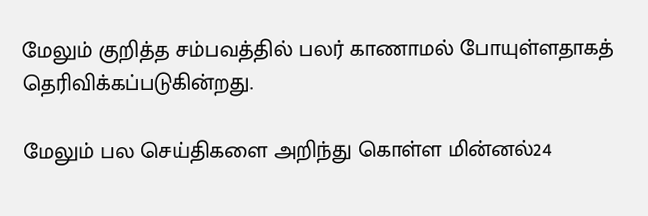மேலும் குறித்த சம்பவத்தில் பலர் காணாமல் போயுள்ளதாகத் தெரிவிக்கப்படுகின்றது.

மேலும் பல செய்திகளை அறிந்து கொள்ள மின்னல்24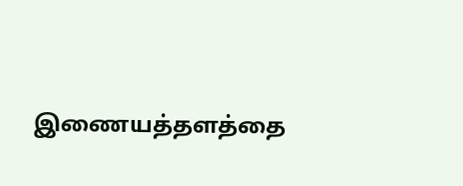இணையத்தளத்தை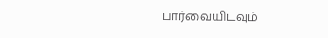பார்வையிடவும்